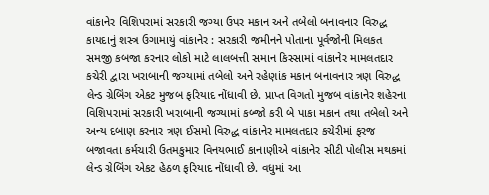વાંકાનેર વિશિપરામાં સરકારી જગ્યા ઉપર મકાન અને તબેલો બનાવનાર વિરુદ્ધ કાયદાનું શસ્ત્ર ઉગામાયું વાંકાનેર : સરકારી જમીનને પોતાના પૂર્વજોની મિલકત સમજી કબજા કરનાર લોકો માટે લાલબત્તી સમાન કિસ્સામાં વાંકાનેર મામલતદાર કચેરી દ્વારા ખરાબાની જગ્યામાં તબેલો અને રહેણાંક મકાન બનાવનાર ત્રણ વિરુદ્ધ લેન્ડ ગ્રેબિંગ એકટ મુજબ ફરિયાદ નોંધાવી છે. પ્રાપ્ત વિગતો મુજબ વાંકાનેર શહેરના વિશિપરામાં સરકારી ખરાબાની જગ્યામાં કબ્જો કરી બે પાકા મકાન તથા તબેલો અને અન્ય દબાણ કરનાર ત્રણ ઈસમો વિરુદ્ધ વાંકાનેર મામલતદાર કચેરીમાં ફરજ બજાવતા કર્મચારી ઉતમકુમાર વિનયભાઈ કાનાણીએ વાંકાનેર સીટી પોલીસ મથકમાં લેન્ડ ગ્રેબિંગ એકટ હેઠળ ફરિયાદ નોંધાવી છે. વધુમાં આ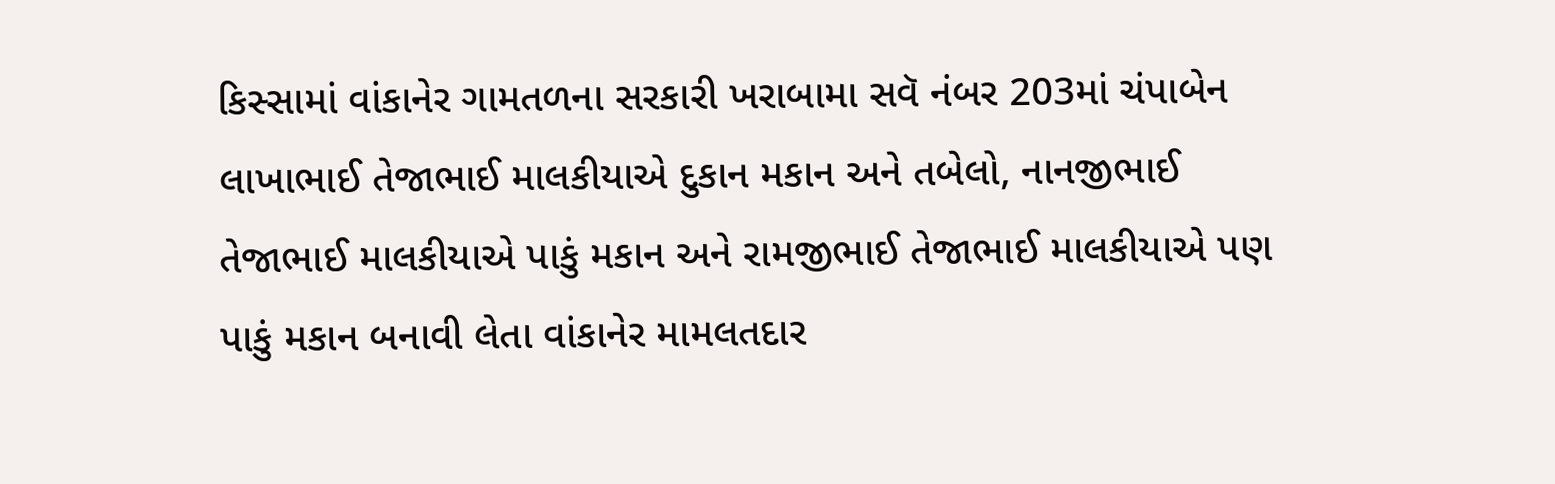કિસ્સામાં વાંકાનેર ગામતળના સરકારી ખરાબામા સવૅ નંબર 203માં ચંપાબેન લાખાભાઈ તેજાભાઈ માલકીયાએ દુકાન મકાન અને તબેલો, નાનજીભાઈ તેજાભાઈ માલકીયાએ પાકું મકાન અને રામજીભાઈ તેજાભાઈ માલકીયાએ પણ પાકું મકાન બનાવી લેતા વાંકાનેર મામલતદાર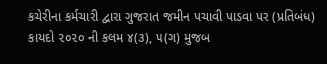કચેરીના કર્મચારી દ્વારા ગુજરાત જમીન પચાવી પાડવા પર (પ્રતિબંધ) કાયદો ૨૦૨૦ ની કલમ ૪(૩), ૫(ગ) મુજબ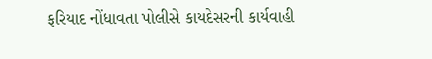ફરિયાદ નોંધાવતા પોલીસે કાયદેસરની કાર્યવાહી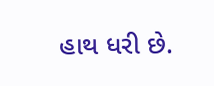હાથ ધરી છે.